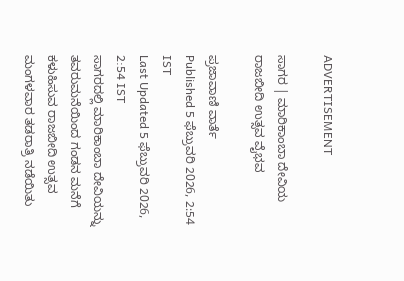ADVERTISEMENT

ಸಾಗರ | ಮಾರಿಕಾಂಬಾ ದೇವಿಯ ರಾಜಬೀದಿ ಉತ್ಸವ ವೈಭವ

ಪ್ರಜಾವಾಣಿ ವಾರ್ತೆ
Published 5 ಫೆಬ್ರುವರಿ 2026, 2:54 IST
Last Updated 5 ಫೆಬ್ರುವರಿ 2026, 2:54 IST
ಸಾಗರದಲ್ಲಿ ಮಾರಿಕಾಂಬಾ ದೇವಿಯನ್ನು ತವರುಮನೆಯಿಂದ ಗಂಡನ ಮನೆಗೆ ಕಳುಹಿಸುವ ರಾಜಬೀದಿ ಉತ್ಸವ ಮಂಗಳವಾರ ತಡರಾತ್ರಿ ನಡೆಯಿತು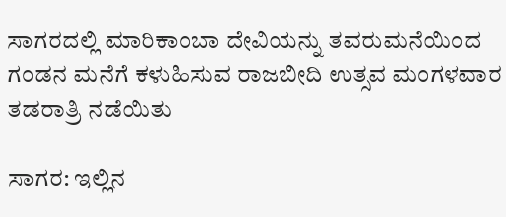ಸಾಗರದಲ್ಲಿ ಮಾರಿಕಾಂಬಾ ದೇವಿಯನ್ನು ತವರುಮನೆಯಿಂದ ಗಂಡನ ಮನೆಗೆ ಕಳುಹಿಸುವ ರಾಜಬೀದಿ ಉತ್ಸವ ಮಂಗಳವಾರ ತಡರಾತ್ರಿ ನಡೆಯಿತು

ಸಾಗರ: ಇಲ್ಲಿನ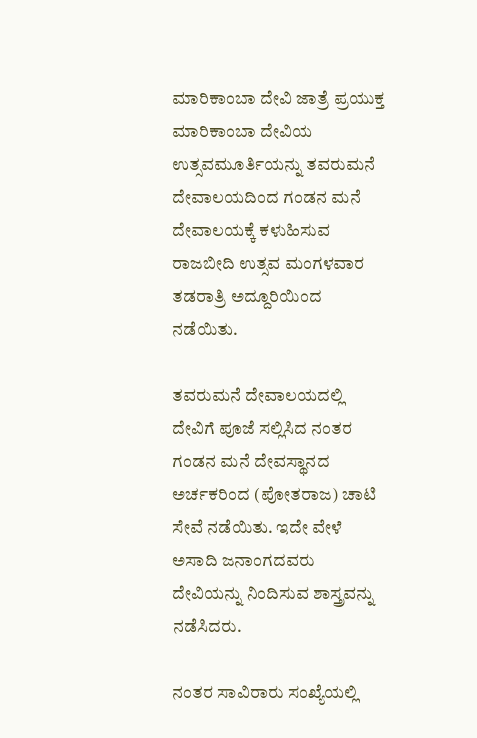ಮಾರಿಕಾಂಬಾ ದೇವಿ ಜಾತ್ರೆ ಪ್ರಯುಕ್ತ ಮಾರಿಕಾಂಬಾ ದೇವಿಯ ಉತ್ಸವಮೂರ್ತಿಯನ್ನು ತವರುಮನೆ ದೇವಾಲಯದಿಂದ ಗಂಡನ ಮನೆ ದೇವಾಲಯಕ್ಕೆ ಕಳುಹಿಸುವ ರಾಜಬೀದಿ ಉತ್ಸವ ಮಂಗಳವಾರ ತಡರಾತ್ರಿ ಅದ್ದೂರಿಯಿಂದ ನಡೆಯಿತು.

ತವರುಮನೆ ದೇವಾಲಯದಲ್ಲಿ ದೇವಿಗೆ ಪೂಜೆ ಸಲ್ಲಿಸಿದ ನಂತರ ಗಂಡನ ಮನೆ ದೇವಸ್ಥಾನದ ಅರ್ಚಕರಿಂದ (ಪೋತರಾಜ) ಚಾಟಿ ಸೇವೆ ನಡೆಯಿತು. ಇದೇ ವೇಳೆ ಅಸಾದಿ ಜನಾಂಗದವರು ದೇವಿಯನ್ನು ನಿಂದಿಸುವ ಶಾಸ್ತ್ರವನ್ನು ನಡೆಸಿದರು.

ನಂತರ ಸಾವಿರಾರು ಸಂಖ್ಯೆಯಲ್ಲಿ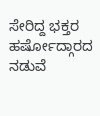ಸೇರಿದ್ದ ಭಕ್ತರ ಹರ್ಷೋದ್ಗಾರದ ನಡುವೆ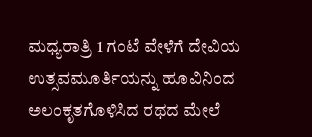ಮಧ್ಯರಾತ್ರಿ 1 ಗಂಟೆ ವೇಳೆಗೆ ದೇವಿಯ ಉತ್ಸವಮೂರ್ತಿಯನ್ನು ಹೂವಿನಿಂದ ಅಲಂಕೃತಗೊಳಿಸಿದ ರಥದ ಮೇಲೆ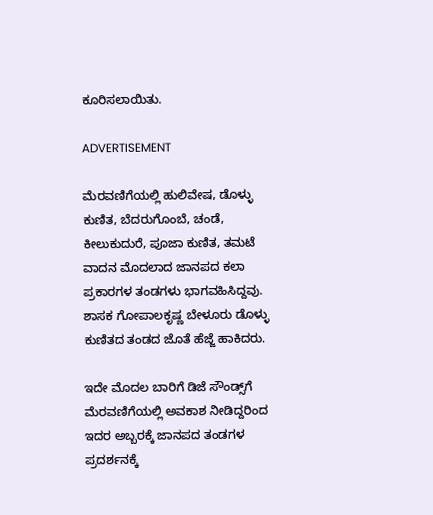ಕೂರಿಸಲಾಯಿತು.

ADVERTISEMENT

ಮೆರವಣಿಗೆಯಲ್ಲಿ ಹುಲಿವೇಷ, ಡೊಳ್ಳು ಕುಣಿತ, ಬೆದರುಗೊಂಬೆ, ಚಂಡೆ, ಕೀಲುಕುದುರೆ, ಪೂಜಾ ಕುಣಿತ, ತಮಟೆ ವಾದನ ಮೊದಲಾದ ಜಾನಪದ ಕಲಾ ಪ್ರಕಾರಗಳ ತಂಡಗಳು ಭಾಗವಹಿಸಿದ್ದವು. ಶಾಸಕ ಗೋಪಾಲಕೃಷ್ಣ ಬೇಳೂರು ಡೊಳ್ಳು ಕುಣಿತದ ತಂಡದ ಜೊತೆ ಹೆಜ್ಜೆ ಹಾಕಿದರು.

ಇದೇ ಮೊದಲ ಬಾರಿಗೆ ಡಿಜೆ ಸೌಂಡ್ಸ್‌ಗೆ ಮೆರವಣಿಗೆಯಲ್ಲಿ ಅವಕಾಶ ನೀಡಿದ್ದರಿಂದ ಇದರ ಅಬ್ಬರಕ್ಕೆ ಜಾನಪದ ತಂಡಗಳ ಪ್ರದರ್ಶನಕ್ಕೆ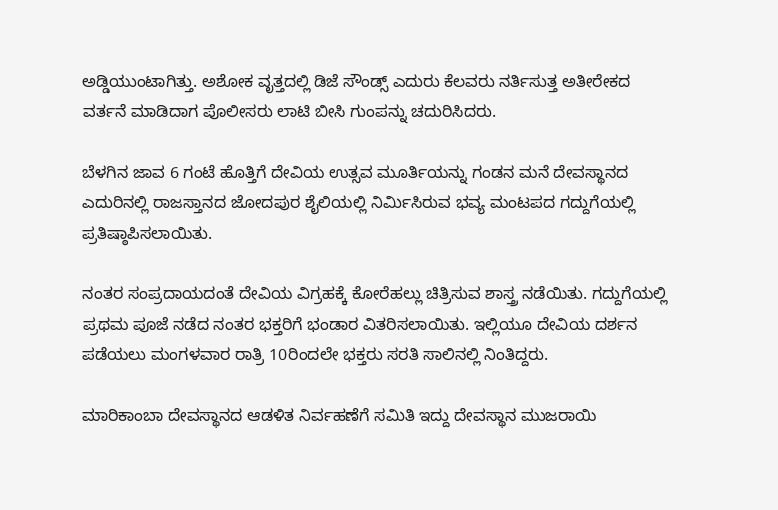ಅಡ್ಡಿಯುಂಟಾಗಿತ್ತು. ಅಶೋಕ ವೃತ್ತದಲ್ಲಿ ಡಿಜೆ ಸೌಂಡ್ಸ್ ಎದುರು ಕೆಲವರು ನರ್ತಿಸುತ್ತ ಅತೀರೇಕದ ವರ್ತನೆ ಮಾಡಿದಾಗ ಪೊಲೀಸರು ಲಾಟಿ ಬೀಸಿ ಗುಂಪನ್ನು ಚದುರಿಸಿದರು.

ಬೆಳಗಿನ ಜಾವ 6 ಗಂಟೆ ಹೊತ್ತಿಗೆ ದೇವಿಯ ಉತ್ಸವ ಮೂರ್ತಿಯನ್ನು ಗಂಡನ ಮನೆ ದೇವಸ್ಥಾನದ ಎದುರಿನಲ್ಲಿ ರಾಜಸ್ತಾನದ ಜೋದಪುರ ಶೈಲಿಯಲ್ಲಿ ನಿರ್ಮಿಸಿರುವ ಭವ್ಯ ಮಂಟಪದ ಗದ್ದುಗೆಯಲ್ಲಿ ಪ್ರತಿಷ್ಠಾಪಿಸಲಾಯಿತು.

ನಂತರ ಸಂಪ್ರದಾಯದಂತೆ ದೇವಿಯ ವಿಗ್ರಹಕ್ಕೆ ಕೋರೆಹಲ್ಲು ಚಿತ್ರಿಸುವ ಶಾಸ್ತ್ರ ನಡೆಯಿತು. ಗದ್ದುಗೆಯಲ್ಲಿ ಪ್ರಥಮ ಪೂಜೆ ನಡೆದ ನಂತರ ಭಕ್ತರಿಗೆ ಭಂಡಾರ ವಿತರಿಸಲಾಯಿತು. ಇಲ್ಲಿಯೂ ದೇವಿಯ ದರ್ಶನ ಪಡೆಯಲು ಮಂಗಳವಾರ ರಾತ್ರಿ 10ರಿಂದಲೇ ಭಕ್ತರು ಸರತಿ ಸಾಲಿನಲ್ಲಿ ನಿಂತಿದ್ದರು.

ಮಾರಿಕಾಂಬಾ ದೇವಸ್ಥಾನದ ಆಡಳಿತ ನಿರ್ವಹಣೆಗೆ ಸಮಿತಿ ಇದ್ದು ದೇವಸ್ಥಾನ ಮುಜರಾಯಿ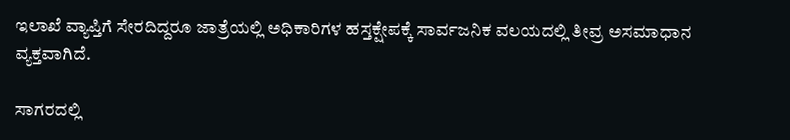ಇಲಾಖೆ ವ್ಯಾಪ್ತಿಗೆ ಸೇರದಿದ್ದರೂ ಜಾತ್ರೆಯಲ್ಲಿ ಅಧಿಕಾರಿಗಳ ಹಸ್ತಕ್ಷೇಪಕ್ಕೆ ಸಾರ್ವಜನಿಕ ವಲಯದಲ್ಲಿ ತೀವ್ರ ಅಸಮಾಧಾನ ವ್ಯಕ್ತವಾಗಿದೆ.

ಸಾಗರದಲ್ಲಿ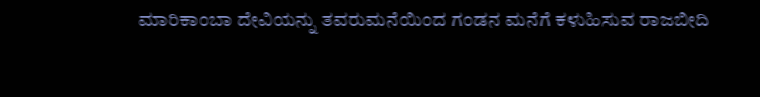ಮಾರಿಕಾಂಬಾ ದೇವಿಯನ್ನು ತವರುಮನೆಯಿಂದ ಗಂಡನ ಮನೆಗೆ ಕಳುಹಿಸುವ ರಾಜಬೀದಿ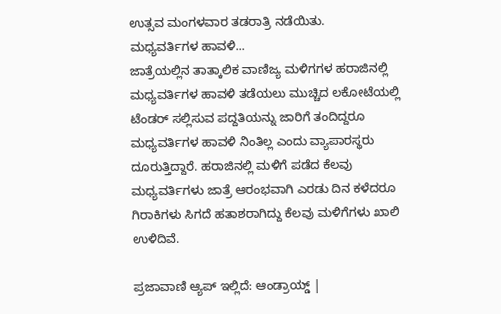ಉತ್ಸವ ಮಂಗಳವಾರ ತಡರಾತ್ರಿ ನಡೆಯಿತು.
ಮಧ್ಯವರ್ತಿಗಳ ಹಾವಳಿ...
ಜಾತ್ರೆಯಲ್ಲಿನ ತಾತ್ಕಾಲಿಕ ವಾಣಿಜ್ಯ ಮಳಿಗಗಳ ಹರಾಜಿನಲ್ಲಿ ಮಧ್ಯವರ್ತಿಗಳ ಹಾವಳಿ ತಡೆಯಲು ಮುಚ್ಚಿದ ಲಕೋಟೆಯಲ್ಲಿ ಟೆಂಡರ್ ಸಲ್ಲಿಸುವ ಪದ್ದತಿಯನ್ನು ಜಾರಿಗೆ ತಂದಿದ್ದರೂ ಮಧ್ಯವರ್ತಿಗಳ ಹಾವಳಿ ನಿಂತಿಲ್ಲ ಎಂದು ವ್ಯಾಪಾರಸ್ಥರು ದೂರುತ್ತಿದ್ದಾರೆ. ಹರಾಜಿನಲ್ಲಿ ಮಳಿಗೆ ಪಡೆದ ಕೆಲವು ಮಧ್ಯವರ್ತಿಗಳು ಜಾತ್ರೆ ಆರಂಭವಾಗಿ ಎರಡು ದಿನ ಕಳೆದರೂ ಗಿರಾಕಿಗಳು ಸಿಗದೆ ಹತಾಶರಾಗಿದ್ದು ಕೆಲವು ಮಳಿಗೆಗಳು ಖಾಲಿ ಉಳಿದಿವೆ.

ಪ್ರಜಾವಾಣಿ ಆ್ಯಪ್ ಇಲ್ಲಿದೆ: ಆಂಡ್ರಾಯ್ಡ್ |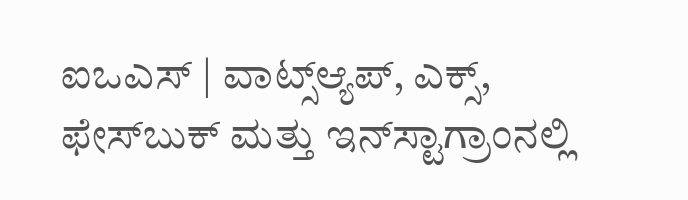ಐಒಎಸ್ | ವಾಟ್ಸ್ಆ್ಯಪ್, ಎಕ್ಸ್, ಫೇಸ್‌ಬುಕ್ ಮತ್ತು ಇನ್‌ಸ್ಟಾಗ್ರಾಂನಲ್ಲಿ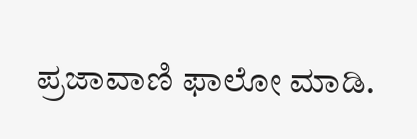ಪ್ರಜಾವಾಣಿ ಫಾಲೋ ಮಾಡಿ.